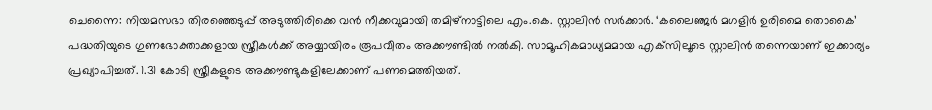ചെന്നൈ: നിയമസഭാ തിരഞ്ഞെടുപ്പ് അടുത്തിരിക്കെ വൻ നീക്കവുമായി തമിഴ്‌നാട്ടിലെ എം.കെ. സ്റ്റാലിൻ സർക്കാർ. ‘കലൈഞ്ജർ മഗളിർ ഉരിമൈ തൊകൈ’ പദ്ധതിയുടെ ഗുണഭോക്താക്കളായ സ്ത്രീകൾക്ക് അയ്യായിരം രൂപവീതം അക്കൗണ്ടിൽ നൽകി. സാമൂഹികമാധ്യമമായ എക്‌സിലൂടെ സ്റ്റാലിൻ തന്നെയാണ് ഇക്കാര്യം പ്രഖ്യാപിച്ചത്. 1.31 കോടി സ്ത്രീകളുടെ അക്കൗണ്ടുകളിലേക്കാണ് പണമെത്തിയത്.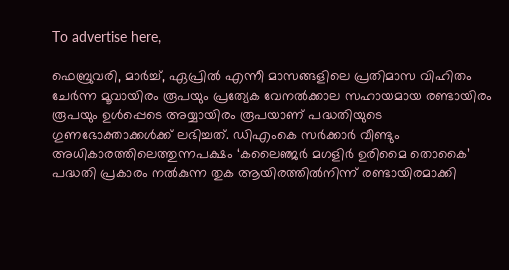To advertise here,

ഫെബ്രുവരി, മാർച്ച്, ഏപ്രിൽ എന്നീ മാസങ്ങളിലെ പ്രതിമാസ വിഹിതം ചേർന്ന മൂവായിരം രൂപയും പ്രത്യേക വേനൽക്കാല സഹായമായ രണ്ടായിരം രൂപയും ഉൾപ്പെടെ അയ്യായിരം രൂപയാണ് പദ്ധതിയുടെ ഗുണഭോക്താക്കൾക്ക് ലഭിച്ചത്. ഡിഎംകെ സർക്കാർ വീണ്ടും അധികാരത്തിലെത്തുന്നപക്ഷം ‘കലൈഞ്ജർ മഗളിർ ഉരിമൈ തൊകൈ’ പദ്ധതി പ്രകാരം നൽകുന്ന തുക ആയിരത്തിൽനിന്ന് രണ്ടായിരമാക്കി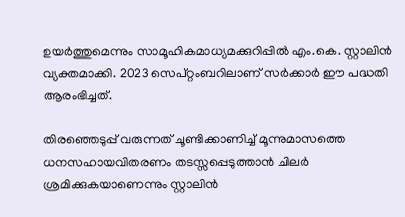ഉയർത്തുമെന്നും സാമൂഹികമാധ്യമക്കുറിപ്പിൽ എം.കെ. സ്റ്റാലിൻ വ്യക്തമാക്കി. 2023 സെപ്റ്റംബറിലാണ് സർക്കാർ ഈ പദ്ധതി ആരംഭിച്ചത്.

തിരഞ്ഞെടുപ്പ് വരുന്നത് ചൂണ്ടിക്കാണിച്ച് മൂന്നുമാസത്തെ ധനസഹായവിതരണം തടസ്സപ്പെടുത്താൻ ചിലർ ശ്രമിക്കുകയാണെന്നും സ്റ്റാലിൻ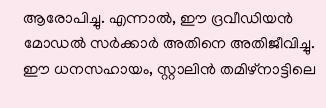ആരോപിച്ചു. എന്നാൽ, ഈ ദ്രവീഡിയൻ മോഡൽ സർക്കാർ അതിനെ അതിജീവിച്ചു. ഈ ധനസഹായം, സ്റ്റാലിൻ തമിഴ്‌നാട്ടിലെ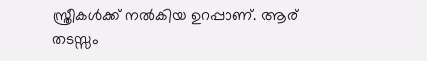സ്ത്രീകൾക്ക് നൽകിയ ഉറപ്പാണ്. ആര് തടസ്സം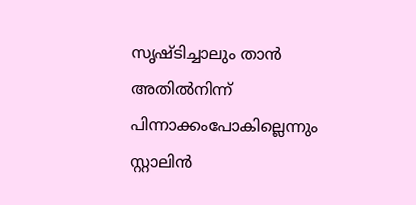സൃഷ്ടിച്ചാലും താൻ അതിൽനിന്ന് പിന്നാക്കംപോകില്ലെന്നും സ്റ്റാലിൻ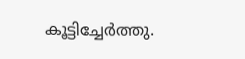കൂട്ടിച്ചേർത്തു.